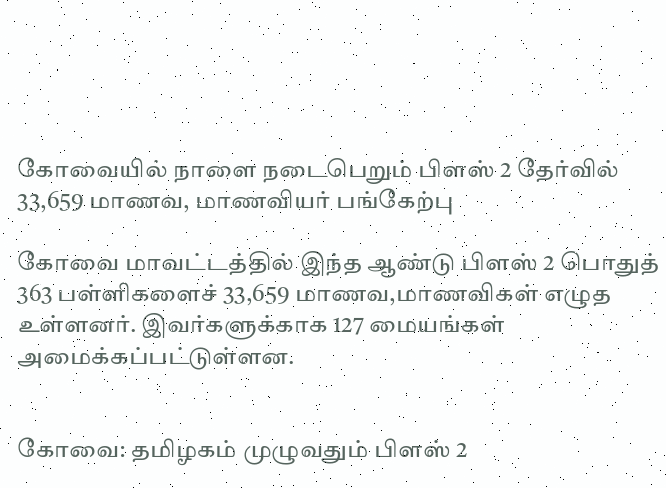கோவையில் நாளை நடைபெறும் பிளஸ் 2 தேர்வில் 33,659 மாணவ, மாணவியர் பங்கேற்பு

கோவை மாவட்டத்தில் இந்த ஆண்டு பிளஸ் 2 பொதுத் 363 பள்ளிகளைச் 33,659 மாணவ,மாணவிகள் எழுத உள்ளனர். இவர்களுக்காக 127 மையங்கள் அமைக்கப்பட்டுள்ளன.


கோவை: தமிழகம் முழுவதும் பிளஸ் 2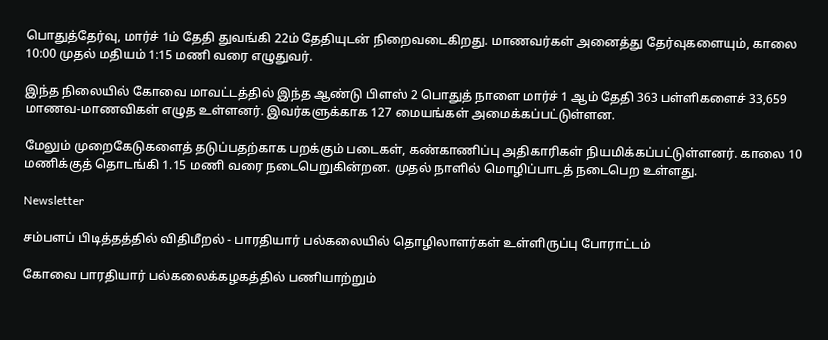பொதுத்தேர்வு, மார்ச் 1ம் தேதி துவங்கி 22ம் தேதியுடன் நிறைவடைகிறது. மாணவர்கள் அனைத்து தேர்வுகளையும், காலை 10:00 முதல் மதியம் 1:15 மணி வரை எழுதுவர்.

இந்த நிலையில் கோவை மாவட்டத்தில் இந்த ஆண்டு பிளஸ் 2 பொதுத் நாளை மார்ச் 1 ஆம் தேதி 363 பள்ளிகளைச் 33,659 மாணவ-மாணவிகள் எழுத உள்ளனர். இவர்களுக்காக 127 மையங்கள் அமைக்கப்பட்டுள்ளன.

மேலும் முறைகேடுகளைத் தடுப்பதற்காக பறக்கும் படைகள், கண்காணிப்பு அதிகாரிகள் நியமிக்கப்பட்டுள்ளனர். காலை 10 மணிக்குத் தொடங்கி 1.15 மணி வரை நடைபெறுகின்றன. முதல் நாளில் மொழிப்பாடத் நடைபெற உள்ளது.

Newsletter

சம்பளப் பிடித்தத்தில் விதிமீறல் - பாரதியார் பல்கலையில் தொழிலாளர்கள் உள்ளிருப்பு போராட்டம்

கோவை பாரதியார் பல்கலைக்கழகத்தில் பணியாற்றும்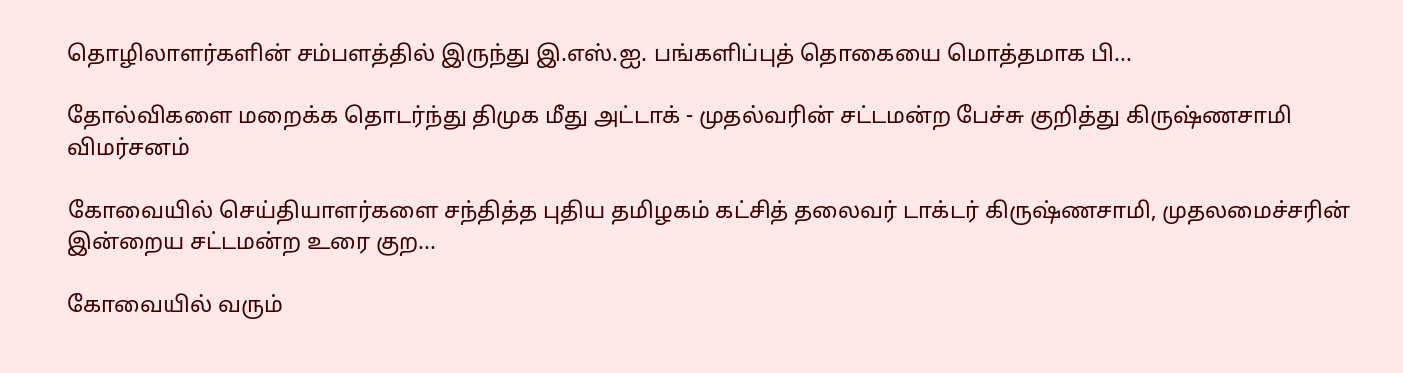தொழிலாளர்களின் சம்பளத்தில் இருந்து இ.எஸ்.ஐ. பங்களிப்புத் தொகையை மொத்தமாக பி...

தோல்விகளை மறைக்க தொடர்ந்து திமுக மீது அட்டாக் - முதல்வரின் சட்டமன்ற பேச்சு குறித்து கிருஷ்ணசாமி விமர்சனம்

கோவையில் செய்தியாளர்களை சந்தித்த புதிய தமிழகம் கட்சித் தலைவர் டாக்டர் கிருஷ்ணசாமி, முதலமைச்சரின் இன்றைய சட்டமன்ற உரை குற...

கோவையில் வரும்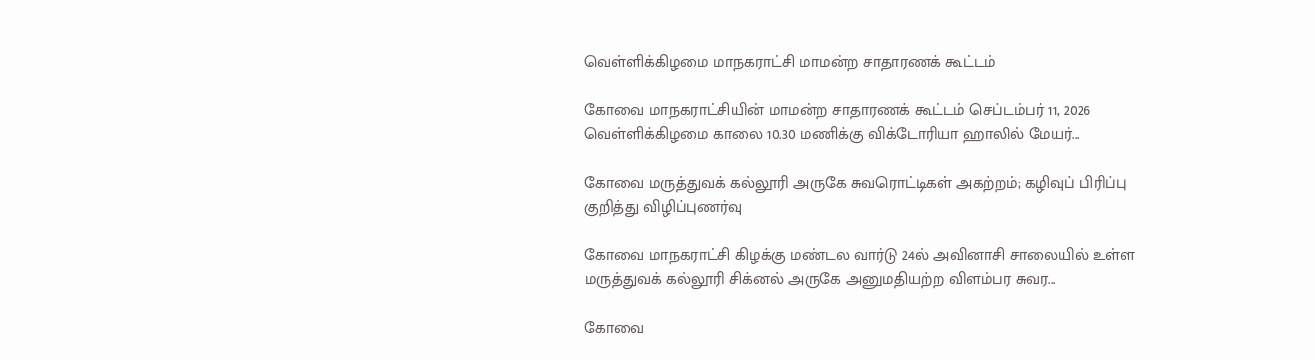வெள்ளிக்கிழமை மாநகராட்சி மாமன்ற சாதாரணக் கூட்டம்

கோவை மாநகராட்சியின் மாமன்ற சாதாரணக் கூட்டம் செப்டம்பர் 11, 2026 வெள்ளிக்கிழமை காலை 10.30 மணிக்கு விக்டோரியா ஹாலில் மேயர்...

கோவை மருத்துவக் கல்லூரி அருகே சுவரொட்டிகள் அகற்றம்; கழிவுப் பிரிப்பு குறித்து விழிப்புணர்வு

கோவை மாநகராட்சி கிழக்கு மண்டல வார்டு 24ல் அவினாசி சாலையில் உள்ள மருத்துவக் கல்லூரி சிக்னல் அருகே அனுமதியற்ற விளம்பர சுவர...

கோவை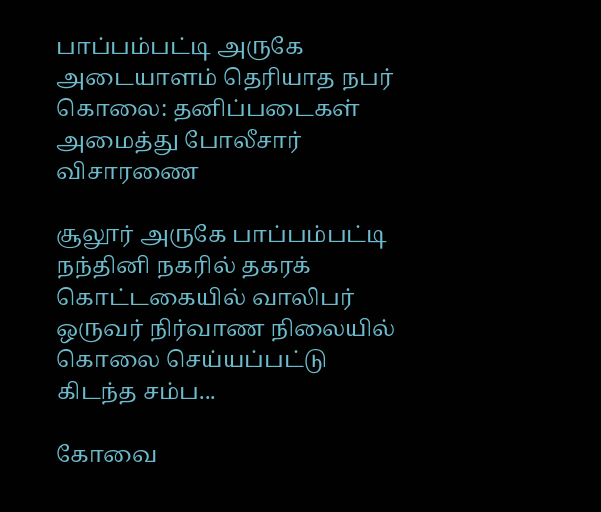பாப்பம்பட்டி அருகே அடையாளம் தெரியாத நபர் கொலை: தனிப்படைகள் அமைத்து போலீசார் விசாரணை

சூலூர் அருகே பாப்பம்பட்டி நந்தினி நகரில் தகரக் கொட்டகையில் வாலிபர் ஒருவர் நிர்வாண நிலையில் கொலை செய்யப்பட்டு கிடந்த சம்ப...

கோவை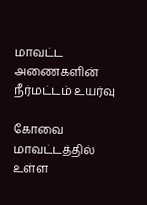மாவட்ட அணைகளின் நீர்மட்டம் உயர்வு

கோவை மாவட்டத்தில் உள்ள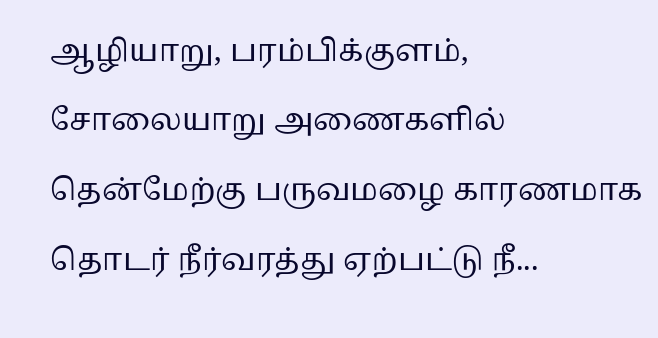ஆழியாறு, பரம்பிக்குளம், சோலையாறு அணைகளில் தென்மேற்கு பருவமழை காரணமாக தொடர் நீர்வரத்து ஏற்பட்டு நீ...